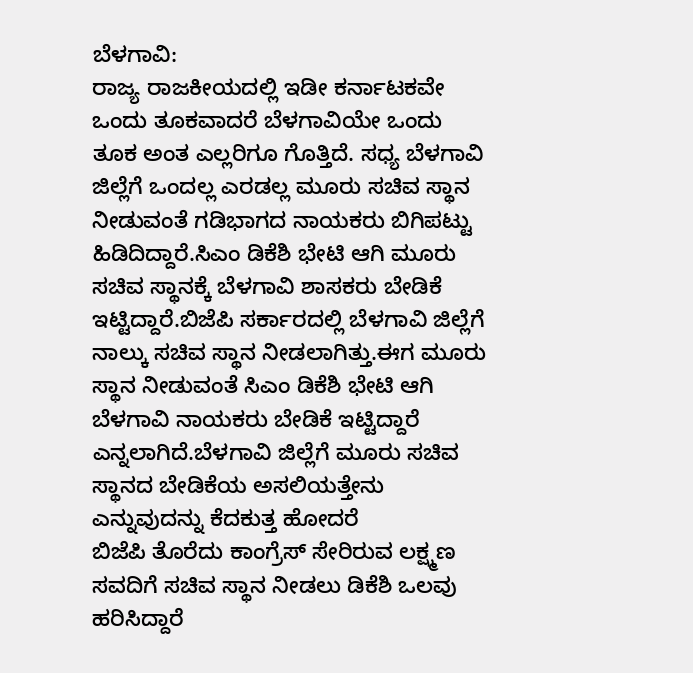ಬೆಳಗಾವಿ:
ರಾಜ್ಯ ರಾಜಕೀಯದಲ್ಲಿ ಇಡೀ ಕರ್ನಾಟಕವೇ ಒಂದು ತೂಕವಾದರೆ ಬೆಳಗಾವಿಯೇ ಒಂದು ತೂಕ ಅಂತ ಎಲ್ಲರಿಗೂ ಗೊತ್ತಿದೆ. ಸಧ್ಯ ಬೆಳಗಾವಿ ಜಿಲ್ಲೆಗೆ ಒಂದಲ್ಲ ಎರಡಲ್ಲ ಮೂರು ಸಚಿವ ಸ್ಥಾನ ನೀಡುವಂತೆ ಗಡಿಭಾಗದ ನಾಯಕರು ಬಿಗಿಪಟ್ಟು ಹಿಡಿದಿದ್ದಾರೆ.ಸಿಎಂ ಡಿಕೆಶಿ ಭೇಟಿ ಆಗಿ ಮೂರು ಸಚಿವ ಸ್ಥಾನಕ್ಕೆ ಬೆಳಗಾವಿ ಶಾಸಕರು ಬೇಡಿಕೆ ಇಟ್ಟಿದ್ದಾರೆ.ಬಿಜೆಪಿ ಸರ್ಕಾರದಲ್ಲಿ ಬೆಳಗಾವಿ ಜಿಲ್ಲೆಗೆ ನಾಲ್ಕು ಸಚಿವ ಸ್ಥಾನ ನೀಡಲಾಗಿತ್ತು.ಈಗ ಮೂರು ಸ್ಥಾನ ನೀಡುವಂತೆ ಸಿಎಂ ಡಿಕೆಶಿ ಭೇಟಿ ಆಗಿ ಬೆಳಗಾವಿ ನಾಯಕರು ಬೇಡಿಕೆ ಇಟ್ಟಿದ್ದಾರೆ ಎನ್ನಲಾಗಿದೆ.ಬೆಳಗಾವಿ ಜಿಲ್ಲೆಗೆ ಮೂರು ಸಚಿವ ಸ್ಥಾನದ ಬೇಡಿಕೆಯ ಅಸಲಿಯತ್ತೇನು ಎನ್ನುವುದನ್ನು ಕೆದಕುತ್ತ ಹೋದರೆ
ಬಿಜೆಪಿ ತೊರೆದು ಕಾಂಗ್ರೆಸ್ ಸೇರಿರುವ ಲಕ್ಷ್ಮಣ ಸವದಿಗೆ ಸಚಿವ ಸ್ಥಾನ ನೀಡಲು ಡಿಕೆಶಿ ಒಲವು ಹರಿಸಿದ್ದಾರೆ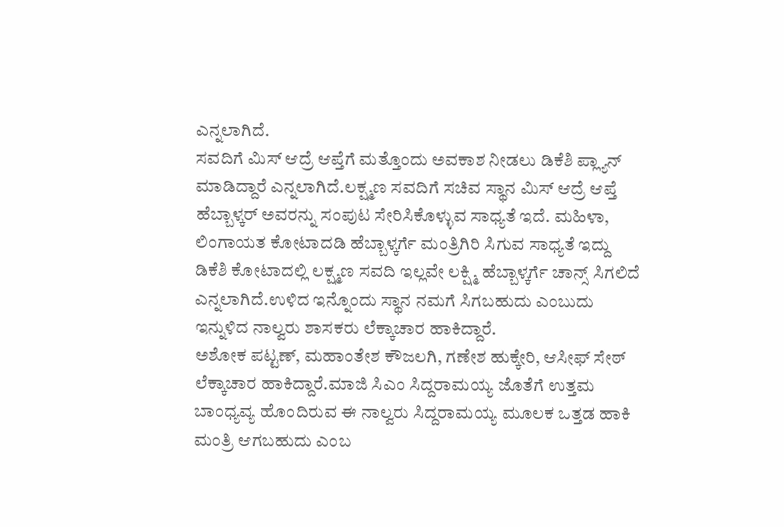ಎನ್ನಲಾಗಿದೆ.
ಸವದಿಗೆ ಮಿಸ್ ಆದ್ರೆ ಆಪ್ತೆಗೆ ಮತ್ತೊಂದು ಅವಕಾಶ ನೀಡಲು ಡಿಕೆಶಿ ಪ್ಲ್ಯಾನ್ ಮಾಡಿದ್ದಾರೆ ಎನ್ನಲಾಗಿದೆ.ಲಕ್ಷ್ಮಣ ಸವದಿಗೆ ಸಚಿವ ಸ್ಥಾನ ಮಿಸ್ ಆದ್ರೆ ಆಪ್ತೆ ಹೆಬ್ಬಾಳ್ಕರ್ ಅವರನ್ನು ಸಂಪುಟ ಸೇರಿಸಿಕೊಳ್ಳುವ ಸಾಧ್ಯತೆ ಇದೆ. ಮಹಿಳಾ, ಲಿಂಗಾಯತ ಕೋಟಾದಡಿ ಹೆಬ್ಬಾಳ್ಕರ್ಗೆ ಮಂತ್ರಿಗಿರಿ ಸಿಗುವ ಸಾಧ್ಯತೆ ಇದ್ದು
ಡಿಕೆಶಿ ಕೋಟಾದಲ್ಲಿ ಲಕ್ಷ್ಮಣ ಸವದಿ ಇಲ್ಲವೇ ಲಕ್ಷ್ಮಿ ಹೆಬ್ಬಾಳ್ಕರ್ಗೆ ಚಾನ್ಸ್ ಸಿಗಲಿದೆ ಎನ್ನಲಾಗಿದೆ.ಉಳಿದ ಇನ್ನೊಂದು ಸ್ಥಾನ ನಮಗೆ ಸಿಗಬಹುದು ಎಂಬುದು ಇನ್ನುಳಿದ ನಾಲ್ವರು ಶಾಸಕರು ಲೆಕ್ಕಾಚಾರ ಹಾಕಿದ್ದಾರೆ.
ಅಶೋಕ ಪಟ್ಟಣ್, ಮಹಾಂತೇಶ ಕೌಜಲಗಿ, ಗಣೇಶ ಹುಕ್ಕೇರಿ, ಆಸೀಫ್ ಸೇಠ್ ಲೆಕ್ಕಾಚಾರ ಹಾಕಿದ್ದಾರೆ.ಮಾಜಿ ಸಿಎಂ ಸಿದ್ದರಾಮಯ್ಯ ಜೊತೆಗೆ ಉತ್ತಮ ಬಾಂಧ್ಯವ್ಯ ಹೊಂದಿರುವ ಈ ನಾಲ್ವರು ಸಿದ್ದರಾಮಯ್ಯ ಮೂಲಕ ಒತ್ತಡ ಹಾಕಿ ಮಂತ್ರಿ ಆಗಬಹುದು ಎಂಬ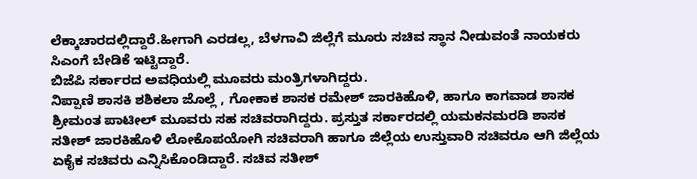ಲೆಕ್ಕಾಚಾರದಲ್ಲಿದ್ದಾರೆ.ಹೀಗಾಗಿ ಎರಡಲ್ಲ, ಬೆಳಗಾವಿ ಜಿಲ್ಲೆಗೆ ಮೂರು ಸಚಿವ ಸ್ಥಾನ ನೀಡುವಂತೆ ನಾಯಕರು ಸಿಎಂಗೆ ಬೇಡಿಕೆ ಇಟ್ಟಿದ್ದಾರೆ.
ಬಿಜೆಪಿ ಸರ್ಕಾರದ ಅವಧಿಯಲ್ಲಿ ಮೂವರು ಮಂತ್ರಿಗಳಾಗಿದ್ದರು.
ನಿಪ್ಪಾಣಿ ಶಾಸಕಿ ಶಶಿಕಲಾ ಜೊಲ್ಲೆ , ಗೋಕಾಕ ಶಾಸಕ ರಮೇಶ್ ಜಾರಕಿಹೊಳಿ, ಹಾಗೂ ಕಾಗವಾಡ ಶಾಸಕ ಶ್ರೀಮಂತ ಪಾಟೀಲ್ ಮೂವರು ಸಹ ಸಚಿವರಾಗಿದ್ದರು. ಪ್ರಸ್ತುತ ಸರ್ಕಾರದಲ್ಲಿ ಯಮಕನಮರಡಿ ಶಾಸಕ ಸತೀಶ್ ಜಾರಕಿಹೊಳಿ ಲೋಕೊಪಯೋಗಿ ಸಚಿವರಾಗಿ ಹಾಗೂ ಜಿಲ್ಲೆಯ ಉಸ್ತುವಾರಿ ಸಚಿವರೂ ಆಗಿ ಜಿಲ್ಲೆಯ ಏಕೈಕ ಸಚಿವರು ಎನ್ನಿಸಿಕೊಂಡಿದ್ದಾರೆ. ಸಚಿವ ಸತೀಶ್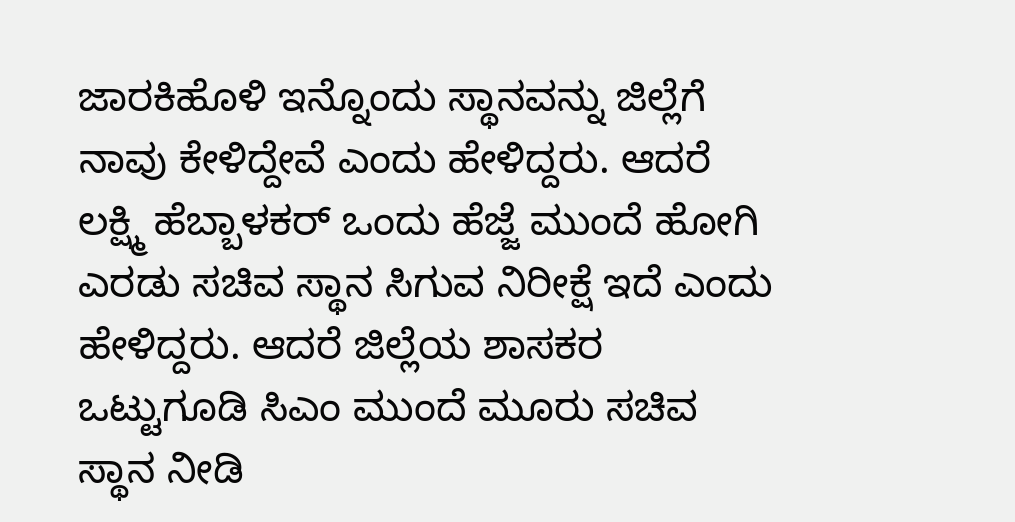ಜಾರಕಿಹೊಳಿ ಇನ್ನೊಂದು ಸ್ಥಾನವನ್ನು ಜಿಲ್ಲೆಗೆ ನಾವು ಕೇಳಿದ್ದೇವೆ ಎಂದು ಹೇಳಿದ್ದರು. ಆದರೆ ಲಕ್ಷ್ಮಿ ಹೆಬ್ಬಾಳಕರ್ ಒಂದು ಹೆಜ್ಜೆ ಮುಂದೆ ಹೋಗಿ ಎರಡು ಸಚಿವ ಸ್ಥಾನ ಸಿಗುವ ನಿರೀಕ್ಷೆ ಇದೆ ಎಂದು ಹೇಳಿದ್ದರು. ಆದರೆ ಜಿಲ್ಲೆಯ ಶಾಸಕರ ಒಟ್ಟುಗೂಡಿ ಸಿಎಂ ಮುಂದೆ ಮೂರು ಸಚಿವ ಸ್ಥಾನ ನೀಡಿ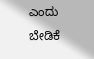ಎಂದು ಬೇಡಿಕೆ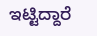ಇಟ್ಟಿದ್ದಾರೆ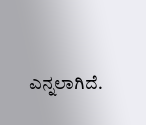ಎನ್ನಲಾಗಿದೆ.